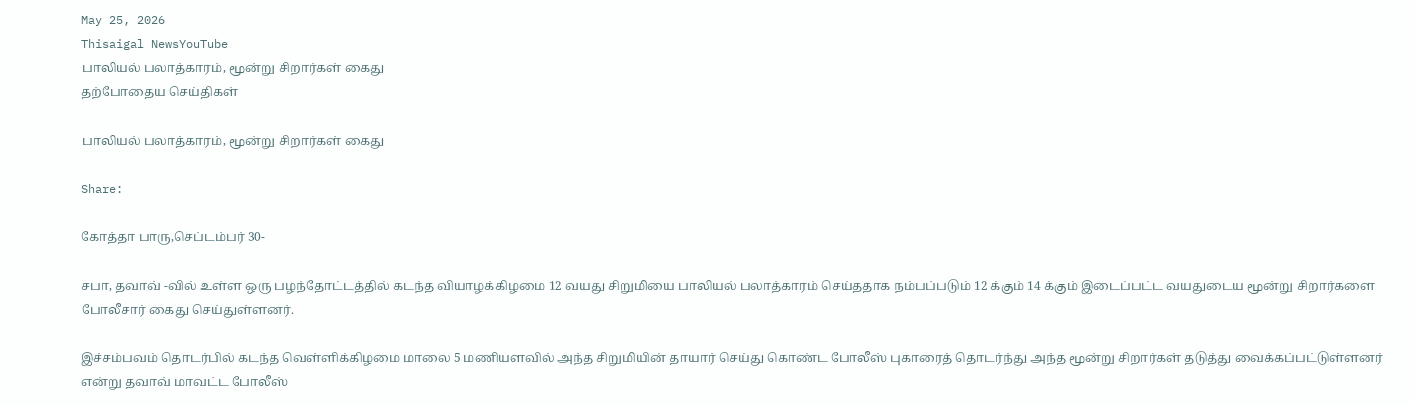May 25, 2026
Thisaigal NewsYouTube
பாலியல் பலாத்காரம், மூன்று சிறார்கள் கைது
தற்போதைய செய்திகள்

பாலியல் பலாத்காரம், மூன்று சிறார்கள் கைது

Share:

கோத்தா பாரு,செப்டம்பர் 30-

சபா, தவாவ் -வில் உள்ள ஒரு பழந்தோட்டத்தில் கடந்த வியாழக்கிழமை 12 வயது சிறுமியை பாலியல் பலாத்காரம் செய்ததாக நம்பப்படும் 12 க்கும் 14 க்கும் இடைப்பட்ட வயதுடைய மூன்று சிறார்களை போலீசார் கைது செய்துள்ளனர்.

இச்சம்பவம் தொடர்பில் கடந்த வெள்ளிக்கிழமை மாலை 5 மணியளவில் அந்த சிறுமியின் தாயார் செய்து கொண்ட போலீஸ் புகாரைத் தொடர்ந்து அந்த மூன்று சிறார்கள் தடுத்து வைக்கப்பட்டுள்ளனர் என்று தவாவ் மாவட்ட போலீஸ்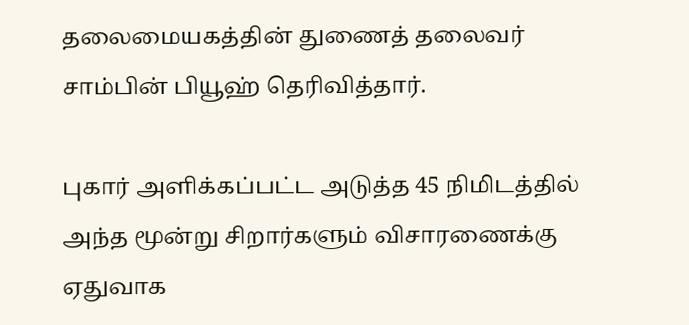தலைமையகத்தின் துணைத் தலைவர் சாம்பின் பியூஹ் தெரிவித்தார்.

புகார் அளிக்கப்பட்ட அடுத்த 45 நிமிடத்தில் அந்த மூன்று சிறார்களும் விசாரணைக்கு ஏதுவாக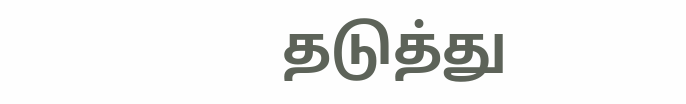தடுத்து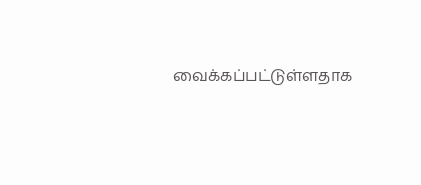வைக்கப்பட்டுள்ளதாக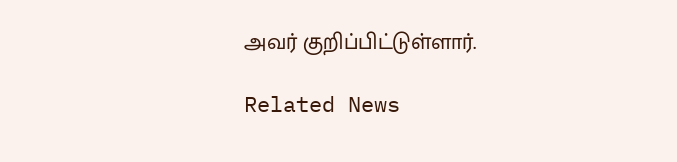அவர் குறிப்பிட்டுள்ளார்.

Related News